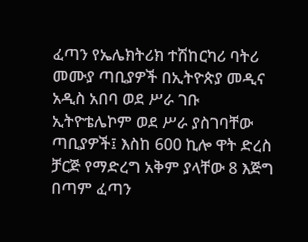ፈጣን የኤሌክትሪክ ተሽከርካሪ ባትሪ መሙያ ጣቢያዎች በኢትዮጵያ መዲና አዲስ አበባ ወደ ሥራ ገቡ ኢትዮቴሌኮም ወደ ሥራ ያስገባቸው ጣቢያዎች፤ እስከ 600 ኪሎ ዋት ድረስ ቻርጅ የማድረግ አቅም ያላቸው 8 እጅግ በጣም ፈጣን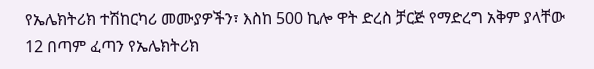የኤሌክትሪክ ተሽከርካሪ መሙያዎችን፣ እስከ 500 ኪሎ ዋት ድረስ ቻርጅ የማድረግ አቅም ያላቸው 12 በጣም ፈጣን የኤሌክትሪክ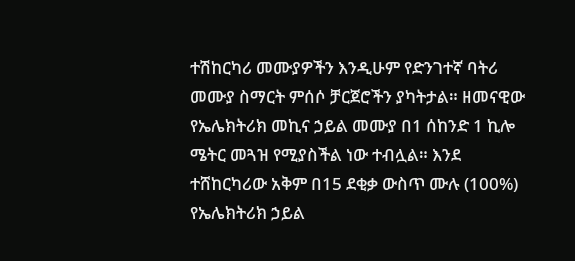ተሽከርካሪ መሙያዎችን እንዲሁም የድንገተኛ ባትሪ መሙያ ስማርት ምሰሶ ቻርጀሮችን ያካትታል። ዘመናዊው የኤሌክትሪክ መኪና ኃይል መሙያ በ1 ሰከንድ 1 ኪሎ ሜትር መጓዝ የሚያስችል ነው ተብሏል። እንደ ተሸከርካሪው አቅም በ15 ደቂቃ ውስጥ ሙሉ (100%) የኤሌክትሪክ ኃይል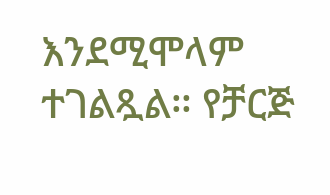እንደሚሞላም ተገልጿል። የቻርጅ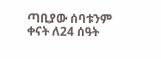ጣቢያው ሰባቱንም ቀናት ለ24 ሰዓት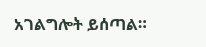አገልግሎት ይሰጣል።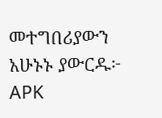መተግበሪያውን አሁኑኑ ያውርዱ፦ APK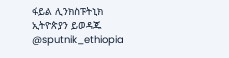ፋይል ሊንክስፑትኒክ ኢትዮጵያን ይወዳጁ @sputnik_ethiopia